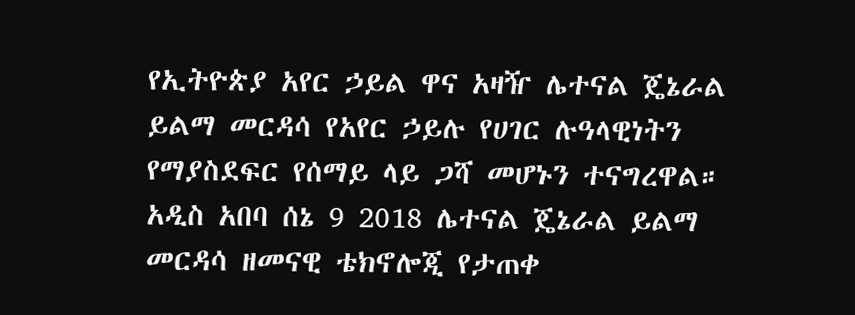የኢትዮጵያ አየር ኃይል ዋና አዛዥ ሌተናል ጄኔራል ይልማ መርዳሳ የአየር ኃይሉ የሀገር ሉዓላዊነትን የማያስደፍር የሰማይ ላይ ጋሻ መሆኑን ተናግረዋል።
አዲስ አበባ ሰኔ 9 2018 ሌተናል ጄኔራል ይልማ መርዳሳ ዘመናዊ ቴክኖሎጂ የታጠቀ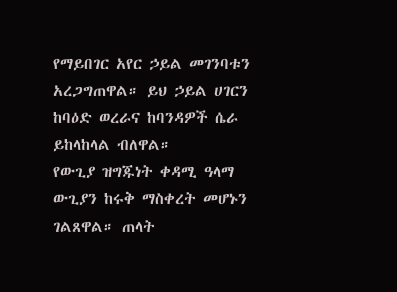የማይበገር አየር ኃይል መገንባቱን አረጋግጠዋል። ይህ ኃይል ሀገርን ከባዕድ ወረራና ከባንዳዎች ሴራ ይከላከላል ብለዋል።
የውጊያ ዝግጁነት ቀዳሚ ዓላማ ውጊያን ከሩቅ ማስቀረት መሆኑን ገልጸዋል። ጠላት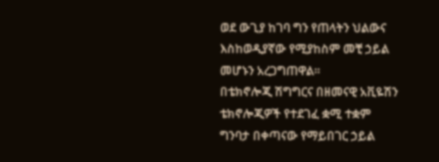ወደ ውጊያ ከገባ ግን የጠላትን ህልውና እስከወዲያኛው የሚያከስም መቺ ኃይል መሆኑን አረጋግጠዋል።
በቴክኖሎጂ ሽግግርና በዘመናዊ አቪዬሽን ቴክኖሎጂዎች የተደገፈ ቋሚ ተቋም ግንባታ በቀጣናው የማይበገር ኃይል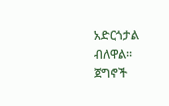አድርጎታል ብለዋል። ጀግኖች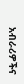አብራሪዎችና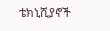ቴክኒሺያኖች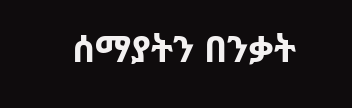ሰማያትን በንቃት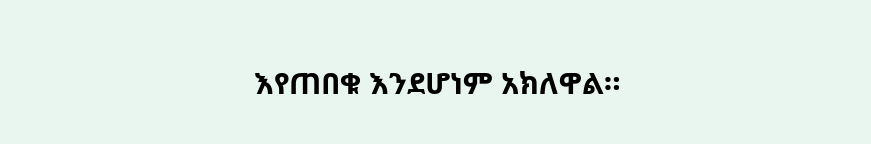እየጠበቁ እንደሆነም አክለዋል።